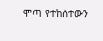ሞጣ የተከሰተውን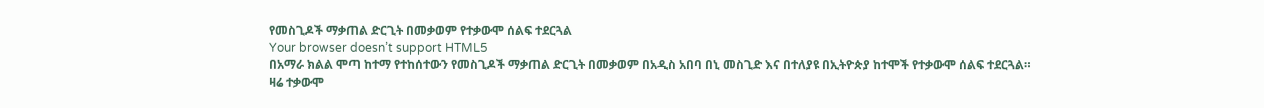የመስጊዶች ማቃጠል ድርጊት በመቃወም የተቃውሞ ሰልፍ ተደርጓል
Your browser doesn’t support HTML5
በአማራ ክልል ሞጣ ከተማ የተከሰተውን የመስጊዶች ማቃጠል ድርጊት በመቃወም በአዲስ አበባ በኒ መስጊድ እና በተለያዩ በኢትዮጵያ ከተሞች የተቃውሞ ሰልፍ ተደርጓል።
ዛሬ ተቃውሞ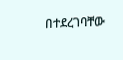በተደረገባቸው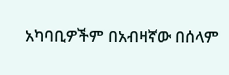አካባቢዎችም በአብዛኛው በሰላም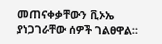መጠናቀቃቸውን ቪኦኤ ያነጋገራቸው ሰዎች ገልፀዋል።